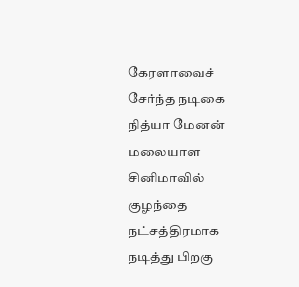கேரளாவைச் சேர்ந்த நடிகை நித்யா மேனன் மலையாள சினிமாவில் குழந்தை நட்சத்திரமாக நடித்து பிறகு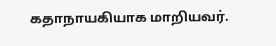கதாநாயகியாக மாறியவர்.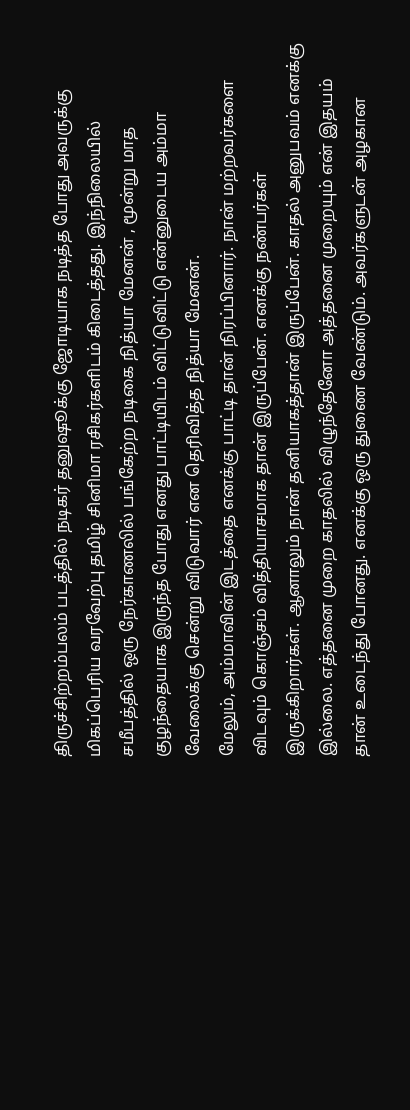திருச்சிற்றம்பலம் படத்தில் நடிகர் தனுஷூக்கு ஜோடியாக நடித்த போது அவருக்கு மிகப்பெரிய வரவேற்பு தமிழ் சினிமா ரசிகர்களிடம் கிடைத்தது. இந்நிலையில் சமீபத்தில் ஒரு நேர்காணலில் பங்கேற்ற நடிகை நித்யா மேனன் , மூன்று மாத குழந்தையாக இருந்த போது எனது பாட்டியிடம் விட்டுவிட்டு என்னுடைய அம்மா வேலைக்கு சென்று விடுவார் என தெரிவித்த நித்யா மேனன்.
மேலும், அம்மாவின் இடத்தை எனக்கு பாட்டி தான் நிரப்பினார். நான் மற்றவர்களை விடவும் கொஞ்சம் வித்தியாசமாக தான் இருப்பேன். எனக்கு நண்பர்கள் இருக்கிறார்கள். ஆனாலும் நான் தனியாகத்தான் இருப்பேன். காதல் அனுபவம் எனக்கு இல்லை. எத்தனை முறை காதலில் விழுந்தேனோ அத்தனை முறையும் என் இதயம் தான் உடைந்து போனது. எனக்கு ஒரு துணை வேண்டும். அவர்களுடன் அழகான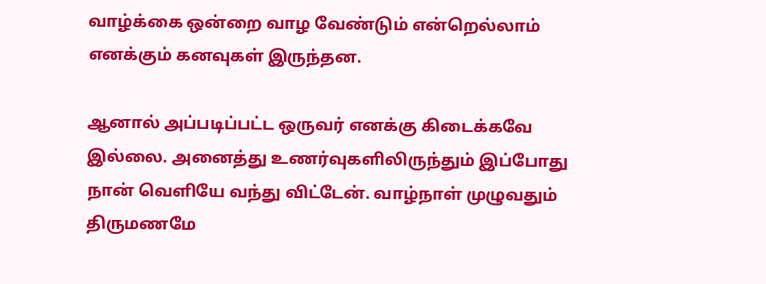வாழ்க்கை ஒன்றை வாழ வேண்டும் என்றெல்லாம் எனக்கும் கனவுகள் இருந்தன.

ஆனால் அப்படிப்பட்ட ஒருவர் எனக்கு கிடைக்கவே இல்லை. அனைத்து உணர்வுகளிலிருந்தும் இப்போது நான் வெளியே வந்து விட்டேன். வாழ்நாள் முழுவதும் திருமணமே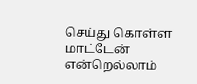செய்து கொள்ள மாட்டேன் என்றெல்லாம்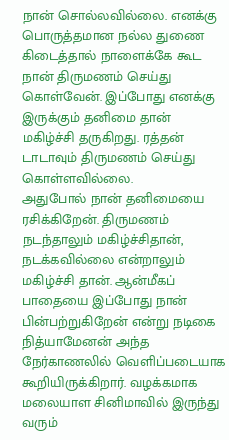நான் சொல்லவில்லை. எனக்கு பொருத்தமான நல்ல துணை கிடைத்தால் நாளைக்கே கூட நான் திருமணம் செய்து கொள்வேன். இப்போது எனக்கு இருக்கும் தனிமை தான் மகிழ்ச்சி தருகிறது. ரத்தன் டாடாவும் திருமணம் செய்து கொள்ளவில்லை.
அதுபோல் நான் தனிமையை ரசிக்கிறேன். திருமணம் நடந்தாலும் மகிழ்ச்சிதான், நடக்கவில்லை என்றாலும் மகிழ்ச்சி தான். ஆன்மீகப் பாதையை இப்போது நான் பின்பற்றுகிறேன் என்று நடிகை நித்யாமேனன் அந்த நேர்காணலில் வெளிப்படையாக கூறியிருக்கிறார். வழக்கமாக மலையாள சினிமாவில் இருந்து வரும்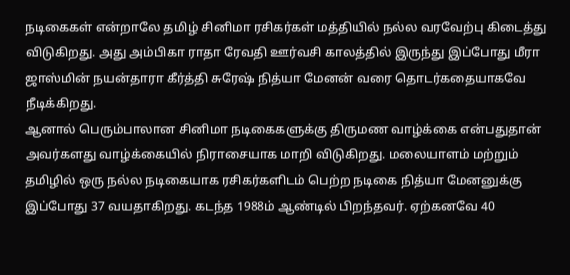நடிகைகள் என்றாலே தமிழ் சினிமா ரசிகர்கள் மத்தியில் நல்ல வரவேற்பு கிடைத்து விடுகிறது. அது அம்பிகா ராதா ரேவதி ஊர்வசி காலத்தில் இருந்து இப்போது மீரா ஜாஸ்மின் நயன்தாரா கீர்த்தி சுரேஷ் நித்யா மேனன் வரை தொடர்கதையாகவே நீடிக்கிறது.
ஆனால் பெரும்பாலான சினிமா நடிகைகளுக்கு திருமண வாழ்க்கை என்பதுதான் அவர்களது வாழ்க்கையில் நிராசையாக மாறி விடுகிறது. மலையாளம் மற்றும் தமிழில் ஒரு நல்ல நடிகையாக ரசிகர்களிடம் பெற்ற நடிகை நித்யா மேனனுக்கு இப்போது 37 வயதாகிறது. கடந்த 1988ம் ஆண்டில் பிறந்தவர். ஏற்கனவே 40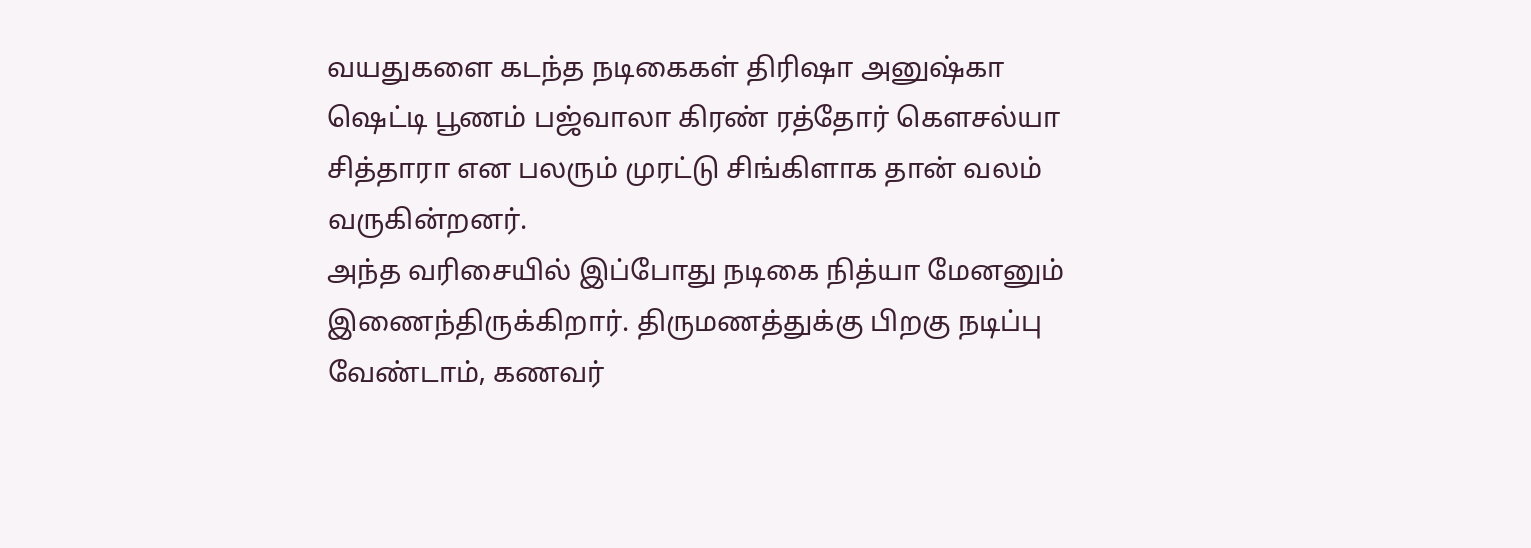வயதுகளை கடந்த நடிகைகள் திரிஷா அனுஷ்கா ஷெட்டி பூணம் பஜ்வாலா கிரண் ரத்தோர் கௌசல்யா சித்தாரா என பலரும் முரட்டு சிங்கிளாக தான் வலம் வருகின்றனர்.
அந்த வரிசையில் இப்போது நடிகை நித்யா மேனனும் இணைந்திருக்கிறார். திருமணத்துக்கு பிறகு நடிப்பு வேண்டாம், கணவர்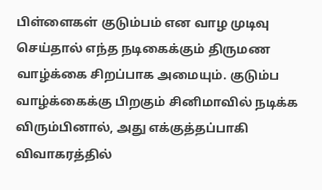பிள்ளைகள் குடும்பம் என வாழ முடிவு செய்தால் எந்த நடிகைக்கும் திருமண வாழ்க்கை சிறப்பாக அமையும். குடும்ப வாழ்க்கைக்கு பிறகும் சினிமாவில் நடிக்க விரும்பினால், அது எக்குத்தப்பாகி விவாகரத்தில்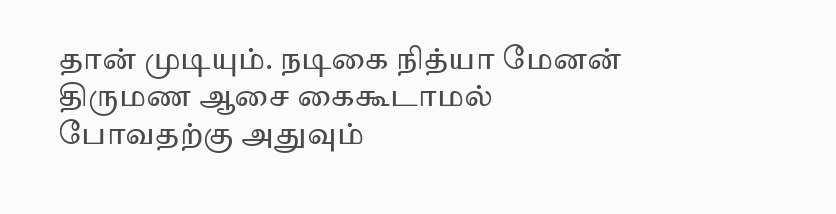தான் முடியும். நடிகை நித்யா மேனன் திருமண ஆசை கைகூடாமல் போவதற்கு அதுவும்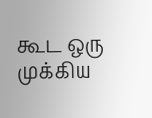கூட ஒரு முக்கிய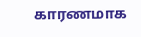காரணமாக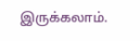இருக்கலாம்.